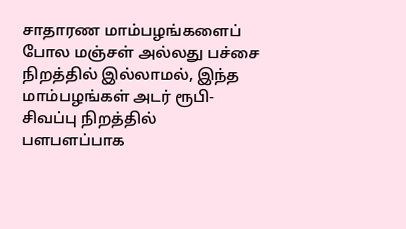சாதாரண மாம்பழங்களைப் போல மஞ்சள் அல்லது பச்சை நிறத்தில் இல்லாமல், இந்த மாம்பழங்கள் அடர் ரூபி-சிவப்பு நிறத்தில் பளபளப்பாக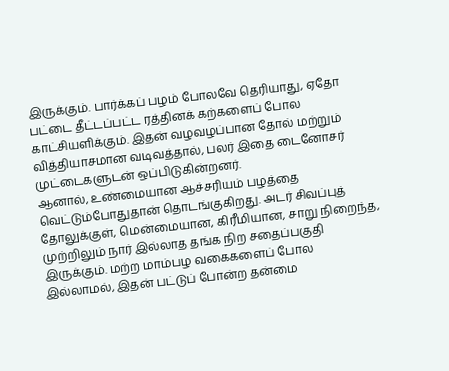இருக்கும். பார்க்கப் பழம் போலவே தெரியாது, ஏதோ பட்டை தீட்டப்பட்ட ரத்தினக் கற்களைப் போல காட்சியளிக்கும். இதன் வழவழப்பான தோல் மற்றும் வித்தியாசமான வடிவத்தால், பலர் இதை டைனோசர் முட்டைகளுடன் ஒப்பிடுகின்றனர்.
ஆனால், உண்மையான ஆச்சரியம் பழத்தை வெட்டும்போதுதான் தொடங்குகிறது. அடர் சிவப்புத் தோலுக்குள், மென்மையான, கிரீமியான, சாறு நிறைந்த, முற்றிலும் நார் இல்லாத தங்க நிற சதைப்பகுதி இருக்கும். மற்ற மாம்பழ வகைகளைப் போல இல்லாமல், இதன் பட்டுப் போன்ற தன்மை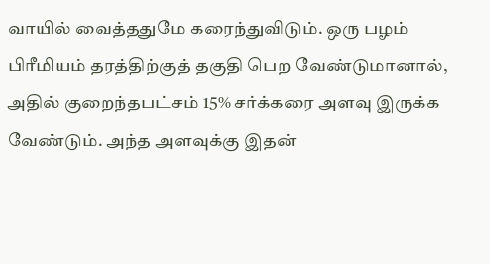வாயில் வைத்ததுமே கரைந்துவிடும். ஒரு பழம் பிரீமியம் தரத்திற்குத் தகுதி பெற வேண்டுமானால், அதில் குறைந்தபட்சம் 15% சர்க்கரை அளவு இருக்க வேண்டும். அந்த அளவுக்கு இதன்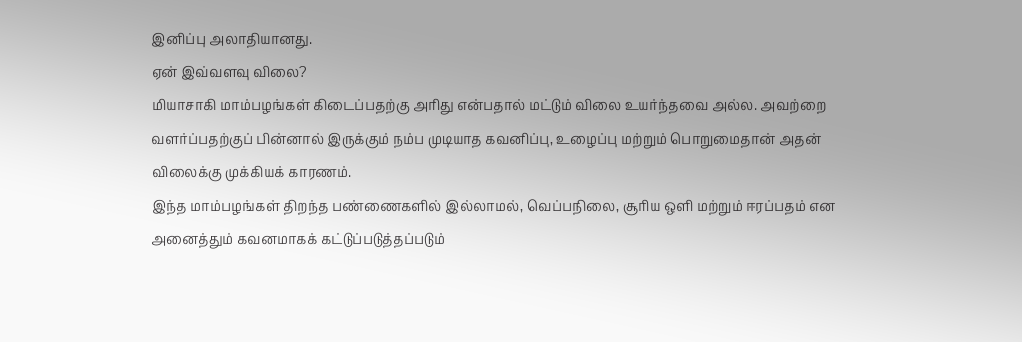இனிப்பு அலாதியானது.
ஏன் இவ்வளவு விலை?
மியாசாகி மாம்பழங்கள் கிடைப்பதற்கு அரிது என்பதால் மட்டும் விலை உயர்ந்தவை அல்ல. அவற்றை வளர்ப்பதற்குப் பின்னால் இருக்கும் நம்ப முடியாத கவனிப்பு, உழைப்பு மற்றும் பொறுமைதான் அதன் விலைக்கு முக்கியக் காரணம்.
இந்த மாம்பழங்கள் திறந்த பண்ணைகளில் இல்லாமல், வெப்பநிலை, சூரிய ஒளி மற்றும் ஈரப்பதம் என அனைத்தும் கவனமாகக் கட்டுப்படுத்தப்படும்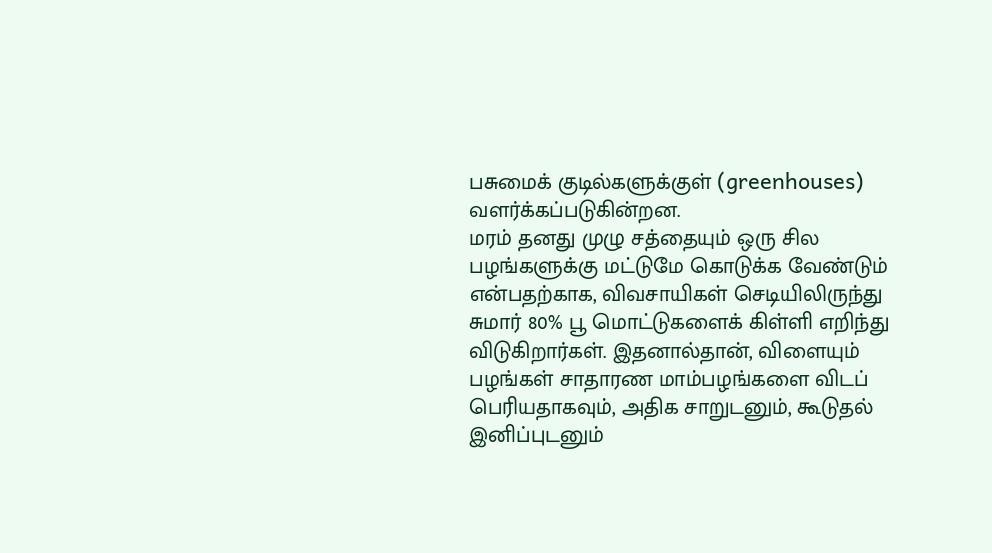பசுமைக் குடில்களுக்குள் (greenhouses) வளர்க்கப்படுகின்றன.
மரம் தனது முழு சத்தையும் ஒரு சில பழங்களுக்கு மட்டுமே கொடுக்க வேண்டும் என்பதற்காக, விவசாயிகள் செடியிலிருந்து சுமார் 80% பூ மொட்டுகளைக் கிள்ளி எறிந்து விடுகிறார்கள். இதனால்தான், விளையும் பழங்கள் சாதாரண மாம்பழங்களை விடப் பெரியதாகவும், அதிக சாறுடனும், கூடுதல் இனிப்புடனும்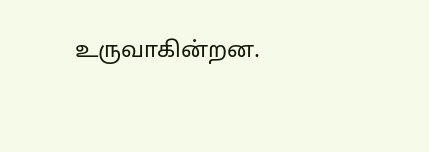உருவாகின்றன.